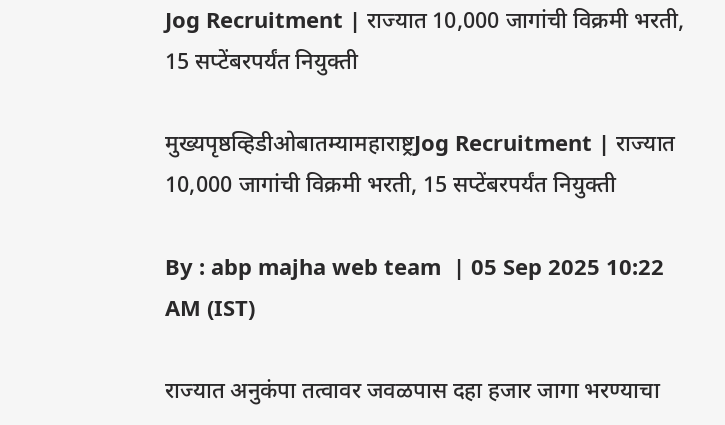Jog Recruitment | राज्यात 10,000 जागांची विक्रमी भरती, 15 सप्टेंबरपर्यंत नियुक्ती

मुख्यपृष्ठव्हिडीओबातम्यामहाराष्ट्रJog Recruitment | राज्यात 10,000 जागांची विक्रमी भरती, 15 सप्टेंबरपर्यंत नियुक्ती

By : abp majha web team  | 05 Sep 2025 10:22 AM (IST)

राज्यात अनुकंपा तत्वावर जवळपास दहा हजार जागा भरण्याचा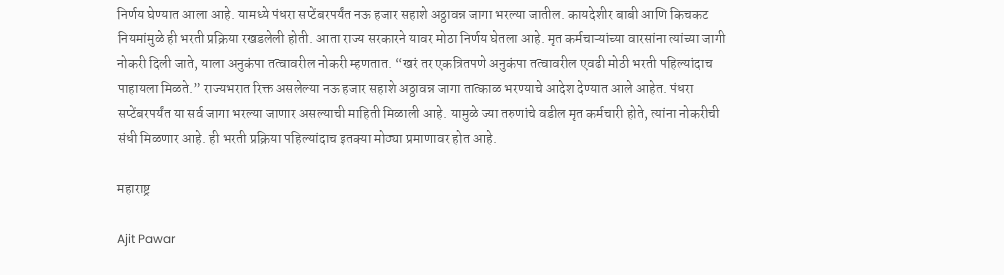निर्णय घेण्यात आला आहे. यामध्ये पंधरा सप्टेंबरपर्यंत नऊ हजार सहाशे अठ्ठावन्न जागा भरल्या जातील. कायदेशीर बाबी आणि किचकट नियमांमुळे ही भरती प्रक्रिया रखडलेली होती. आता राज्य सरकारने यावर मोठा निर्णय घेतला आहे. मृत कर्मचाऱ्यांच्या वारसांना त्यांच्या जागी नोकरी दिली जाते, याला अनुकंपा तत्वावरील नोकरी म्हणतात. “खरं तर एकत्रितपणे अनुकंपा तत्वावरील एवढी मोठी भरती पहिल्यांदाच पाहायला मिळते.” राज्यभरात रिक्त असलेल्या नऊ हजार सहाशे अठ्ठावन्न जागा तात्काळ भरण्याचे आदेश देण्यात आले आहेत. पंधरा सप्टेंबरपर्यंत या सर्व जागा भरल्या जाणार असल्याची माहिती मिळाली आहे. यामुळे ज्या तरुणांचे वडील मृत कर्मचारी होते, त्यांना नोकरीची संधी मिळणार आहे. ही भरती प्रक्रिया पहिल्यांदाच इतक्या मोठ्या प्रमाणावर होत आहे.

महाराष्ट्र

Ajit Pawar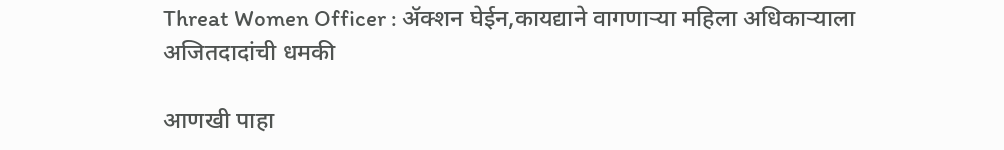Threat Women Officer : ॲक्शन घेईन,कायद्याने वागणाऱ्या महिला अधिकाऱ्याला अजितदादांची धमकी

आणखी पाहा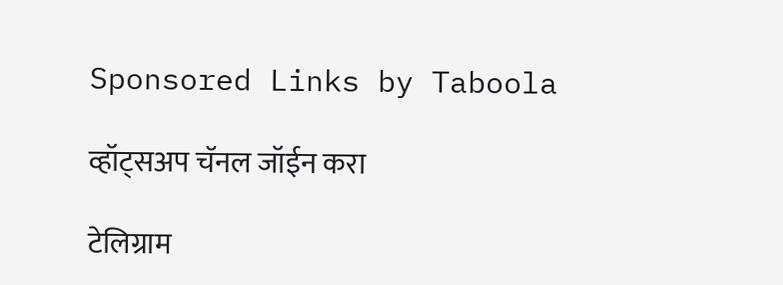Sponsored Links by Taboola

व्हॉट्सअप चॅनल जॉईन करा

टेलिग्राम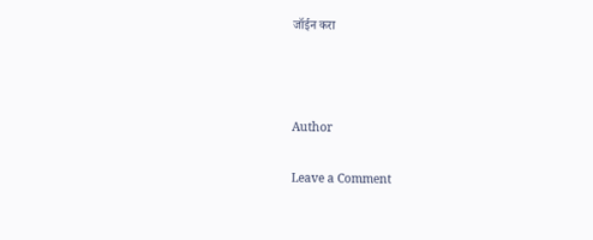जॉईन करा



Author

Leave a Comment